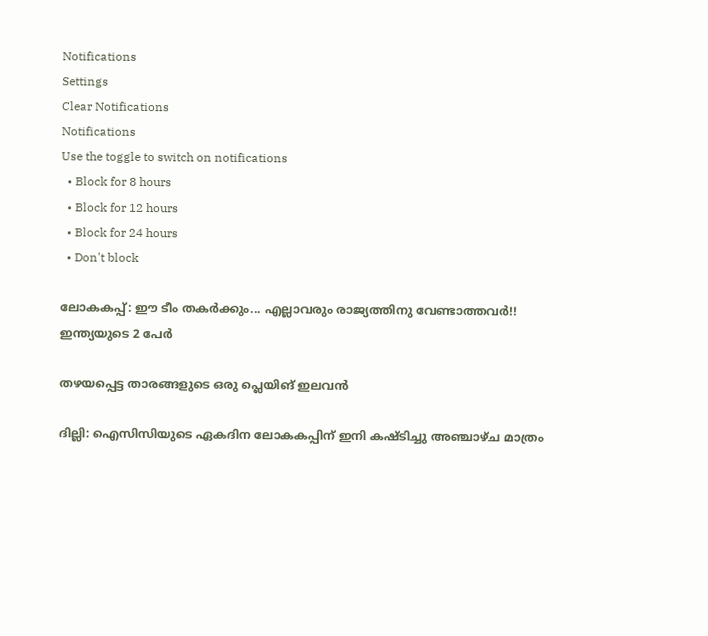Notifications
Settings
Clear Notifications
Notifications
Use the toggle to switch on notifications
  • Block for 8 hours
  • Block for 12 hours
  • Block for 24 hours
  • Don't block

ലോകകപ്പ്: ഈ ടീം തകര്‍ക്കും... എല്ലാവരും രാജ്യത്തിനു വേണ്ടാത്തവര്‍!! ഇന്ത്യയുടെ 2 പേര്‍

തഴയപ്പെട്ട താരങ്ങളുടെ ഒരു പ്ലെയിങ് ഇലവൻ

ദില്ലി: ഐസിസിയുടെ ഏകദിന ലോകകപ്പിന് ഇനി കഷ്ടിച്ചു അഞ്ചാഴ്ച മാത്രം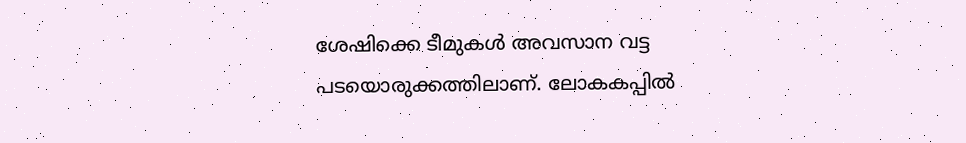ശേഷിക്കെ ടീമുകള്‍ അവസാന വട്ട പടയൊരുക്കത്തിലാണ്. ലോകകപ്പില്‍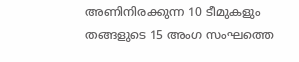അണിനിരക്കുന്ന 10 ടീമുകളും തങ്ങളുടെ 15 അംഗ സംഘത്തെ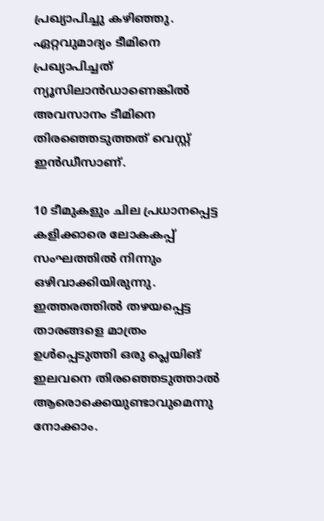പ്രഖ്യാപിച്ചു കഴിഞ്ഞു. ഏറ്റവുമാദ്യം ടീമിനെ പ്രഖ്യാപിച്ചത് ന്യൂസിലാന്‍ഡാണെങ്കില്‍ അവസാനം ടീമിനെ തിരഞ്ഞെടുത്തത് വെസ്റ്റ് ഇന്‍ഡീസാണ്.

10 ടീമുകളും ചില പ്രധാനപ്പെട്ട കളിക്കാരെ ലോകകപ്പ് സംഘത്തില്‍ നിന്നും ഒഴിവാക്കിയിരുന്നു. ഇത്തരത്തില്‍ തഴയപ്പെട്ട താരങ്ങളെ മാത്രം ഉള്‍പ്പെടുത്തി ഒരു പ്ലെയിങ് ഇലവനെ തിരഞ്ഞെടുത്താല്‍ ആരൊക്കെയുണ്ടാവുമെന്നു നോക്കാം.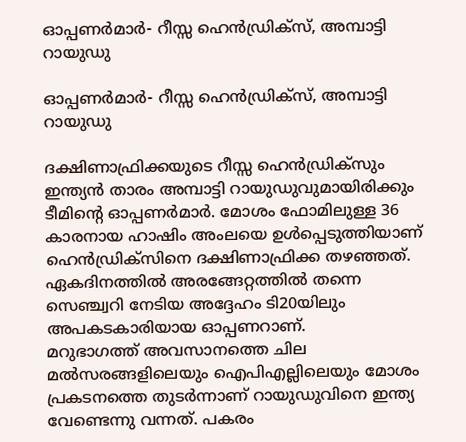ഓപ്പണര്‍മാര്‍- റീസ്സ ഹെന്‍ഡ്രിക്‌സ്, അമ്പാട്ടി റായുഡു

ഓപ്പണര്‍മാര്‍- റീസ്സ ഹെന്‍ഡ്രിക്‌സ്, അമ്പാട്ടി റായുഡു

ദക്ഷിണാഫ്രിക്കയുടെ റീസ്സ ഹെന്‍ഡ്രിക്‌സും ഇന്ത്യന്‍ താരം അമ്പാട്ടി റായുഡുവുമായിരിക്കും ടീമിന്റെ ഓപ്പണര്‍മാര്‍. മോശം ഫോമിലുള്ള 36 കാരനായ ഹാഷിം അംലയെ ഉള്‍പ്പെടുത്തിയാണ് ഹെന്‍ഡ്രിക്‌സിനെ ദക്ഷിണാഫ്രിക്ക തഴഞ്ഞത്. ഏകദിനത്തില്‍ അരങ്ങേറ്റത്തില്‍ തന്നെ സെഞ്ച്വറി നേടിയ അദ്ദേഹം ടി20യിലും അപകടകാരിയായ ഓപ്പണറാണ്.
മറുഭാഗത്ത് അവസാനത്തെ ചില മല്‍സരങ്ങളിലെയും ഐപിഎല്ലിലെയും മോശം പ്രകടനത്തെ തുടര്‍ന്നാണ് റായുഡുവിനെ ഇന്ത്യ വേണ്ടെന്നു വന്നത്. പകരം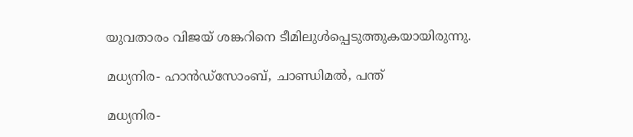യുവതാരം വിജയ് ശങ്കറിനെ ടീമിലുള്‍പ്പെടുത്തുകയായിരുന്നു.

മധ്യനിര- ഹാന്‍ഡ്‌സോംബ്, ചാണ്ഡിമല്‍, പന്ത്

മധ്യനിര-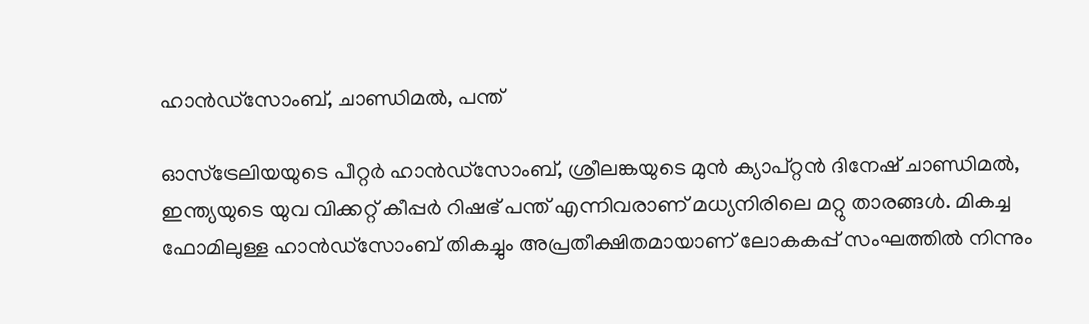ഹാന്‍ഡ്‌സോംബ്, ചാണ്ഡിമല്‍, പന്ത്

ഓസ്‌ട്രേലിയയുടെ പീറ്റര്‍ ഹാന്‍ഡ്‌സോംബ്, ശ്രീലങ്കയുടെ മുന്‍ ക്യാപ്റ്റന്‍ ദിനേഷ് ചാണ്ഡിമല്‍, ഇന്ത്യയുടെ യുവ വിക്കറ്റ് കീപ്പര്‍ റിഷഭ് പന്ത് എന്നിവരാണ് മധ്യനിരിലെ മറ്റു താരങ്ങള്‍. മികച്ച ഫോമിലുള്ള ഹാന്‍ഡ്‌സോംബ് തികച്ചും അപ്രതീക്ഷിതമായാണ് ലോകകപ്പ് സംഘത്തില്‍ നിന്നും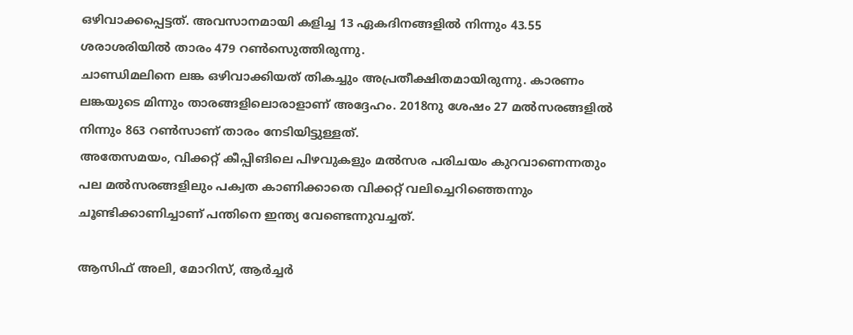ഒഴിവാക്കപ്പെട്ടത്. അവസാനമായി കളിച്ച 13 ഏകദിനങ്ങളില്‍ നിന്നും 43.55 ശരാശരിയില്‍ താരം 479 റണ്‍സെുത്തിരുന്നു.
ചാണ്ഡിമലിനെ ലങ്ക ഒഴിവാക്കിയത് തികച്ചും അപ്രതീക്ഷിതമായിരുന്നു. കാരണം ലങ്കയുടെ മിന്നും താരങ്ങളിലൊരാളാണ് അദ്ദേഹം. 2018നു ശേഷം 27 മല്‍സരങ്ങളില്‍ നിന്നും 863 റണ്‍സാണ് താരം നേടിയിട്ടുള്ളത്.
അതേസമയം, വിക്കറ്റ് കീപ്പിങിലെ പിഴവുകളും മല്‍സര പരിചയം കുറവാണെന്നതും പല മല്‍സരങ്ങളിലും പക്വത കാണിക്കാതെ വിക്കറ്റ് വലിച്ചെറിഞ്ഞെന്നും ചൂണ്ടിക്കാണിച്ചാണ് പന്തിനെ ഇന്ത്യ വേണ്ടെന്നുവച്ചത്.

ആസിഫ് അലി, മോറിസ്, ആര്‍ച്ചര്‍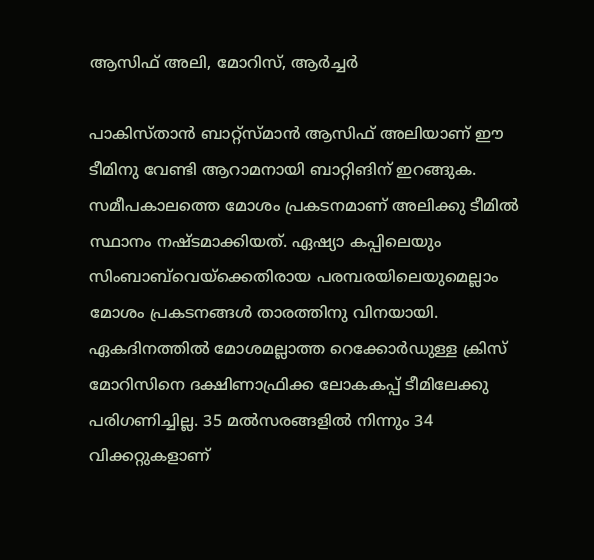ആസിഫ് അലി, മോറിസ്, ആര്‍ച്ചര്‍

പാകിസ്താന്‍ ബാറ്റ്‌സ്മാന്‍ ആസിഫ് അലിയാണ് ഈ ടീമിനു വേണ്ടി ആറാമനായി ബാറ്റിങിന് ഇറങ്ങുക. സമീപകാലത്തെ മോശം പ്രകടനമാണ് അലിക്കു ടീമില്‍ സ്ഥാനം നഷ്ടമാക്കിയത്. ഏഷ്യാ കപ്പിലെയും സിംബാബ്‌വെയ്‌ക്കെതിരായ പരമ്പരയിലെയുമെല്ലാം മോശം പ്രകടനങ്ങള്‍ താരത്തിനു വിനയായി. ഏകദിനത്തില്‍ മോശമല്ലാത്ത റെക്കോര്‍ഡുള്ള ക്രിസ് മോറിസിനെ ദക്ഷിണാഫ്രിക്ക ലോകകപ്പ് ടീമിലേക്കു പരിഗണിച്ചില്ല. 35 മല്‍സരങ്ങളില്‍ നിന്നും 34 വിക്കറ്റുകളാണ്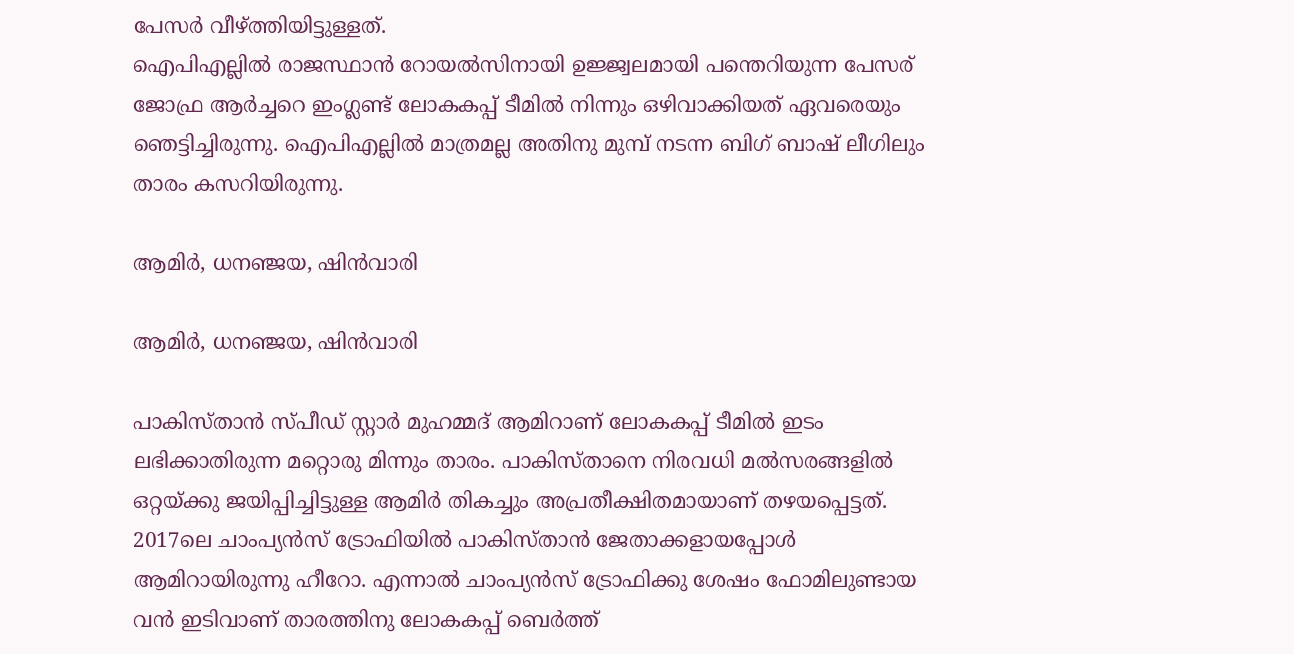പേസര്‍ വീഴ്ത്തിയിട്ടുള്ളത്.
ഐപിഎല്ലില്‍ രാജസ്ഥാന്‍ റോയല്‍സിനായി ഉജ്ജ്വലമായി പന്തെറിയുന്ന പേസര് ജോഫ്ര ആര്‍ച്ചറെ ഇംഗ്ലണ്ട് ലോകകപ്പ് ടീമില്‍ നിന്നും ഒഴിവാക്കിയത് ഏവരെയും ഞെട്ടിച്ചിരുന്നു. ഐപിഎല്ലില്‍ മാത്രമല്ല അതിനു മുമ്പ് നടന്ന ബിഗ് ബാഷ് ലീഗിലും താരം കസറിയിരുന്നു.

ആമിര്‍, ധനഞ്ജയ, ഷിന്‍വാരി

ആമിര്‍, ധനഞ്ജയ, ഷിന്‍വാരി

പാകിസ്താന്‍ സ്പീഡ് സ്റ്റാര്‍ മുഹമ്മദ് ആമിറാണ് ലോകകപ്പ് ടീമില്‍ ഇടം ലഭിക്കാതിരുന്ന മറ്റൊരു മിന്നും താരം. പാകിസ്താനെ നിരവധി മല്‍സരങ്ങളില്‍ ഒറ്റയ്ക്കു ജയിപ്പിച്ചിട്ടുള്ള ആമിര്‍ തികച്ചും അപ്രതീക്ഷിതമായാണ് തഴയപ്പെട്ടത്. 2017ലെ ചാംപ്യന്‍സ് ട്രോഫിയില്‍ പാകിസ്താന്‍ ജേതാക്കളായപ്പോള്‍ ആമിറായിരുന്നു ഹീറോ. എന്നാല്‍ ചാംപ്യന്‍സ് ട്രോഫിക്കു ശേഷം ഫോമിലുണ്ടായ വന്‍ ഇടിവാണ് താരത്തിനു ലോകകപ്പ് ബെര്‍ത്ത്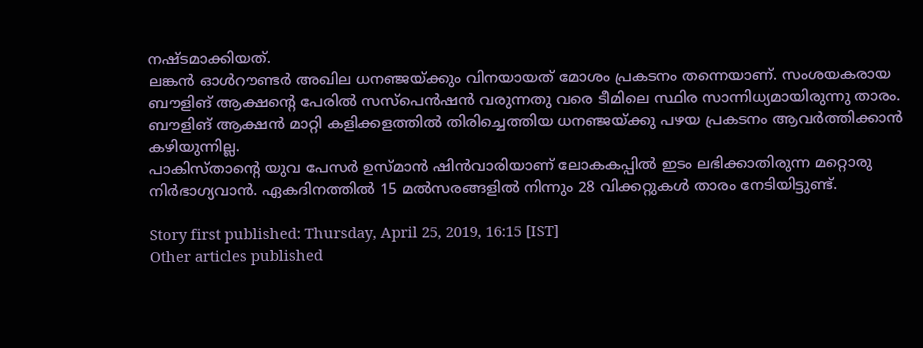നഷ്ടമാക്കിയത്.
ലങ്കന്‍ ഓള്‍റൗണ്ടര്‍ അഖില ധനഞ്ജയ്ക്കും വിനയായത് മോശം പ്രകടനം തന്നെയാണ്. സംശയകരായ ബൗളിങ് ആക്ഷന്റെ പേരില്‍ സസ്‌പെന്‍ഷന്‍ വരുന്നതു വരെ ടീമിലെ സ്ഥിര സാന്നിധ്യമായിരുന്നു താരം. ബൗളിങ് ആക്ഷന്‍ മാറ്റി കളിക്കളത്തില്‍ തിരിച്ചെത്തിയ ധനഞ്ജയ്ക്കു പഴയ പ്രകടനം ആവര്‍ത്തിക്കാന്‍ കഴിയുന്നില്ല.
പാകിസ്താന്റെ യുവ പേസര്‍ ഉസ്മാന്‍ ഷിന്‍വാരിയാണ് ലോകകപ്പില്‍ ഇടം ലഭിക്കാതിരുന്ന മറ്റൊരു നിര്‍ഭാഗ്യവാന്‍. ഏകദിനത്തില്‍ 15 മല്‍സരങ്ങളില്‍ നിന്നും 28 വിക്കറ്റുകള്‍ താരം നേടിയിട്ടുണ്ട്.

Story first published: Thursday, April 25, 2019, 16:15 [IST]
Other articles published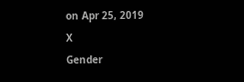on Apr 25, 2019
X
Gender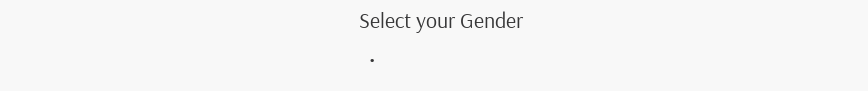Select your Gender
  •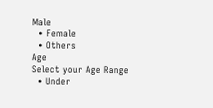Male
  • Female
  • Others
Age
Select your Age Range
  • Under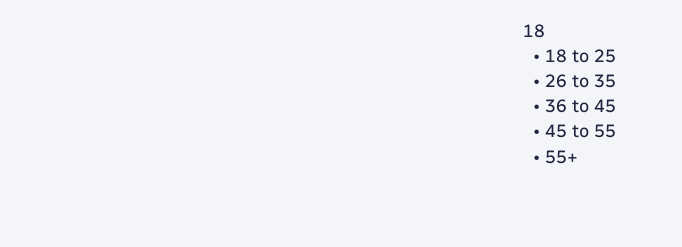18
  • 18 to 25
  • 26 to 35
  • 36 to 45
  • 45 to 55
  • 55+